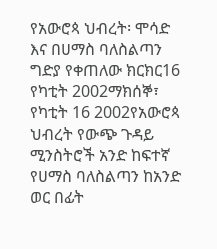የአውሮጳ ህብረት፡ ሞሳድ እና በሀማስ ባለስልጣን ግድያ የቀጠለው ክርክር16 የካቲት 2002ማክሰኞ፣ የካቲት 16 2002የአውሮጳ ህብረት የውጭ ጉዳይ ሚንስትሮች አንድ ከፍተኛ የሀማስ ባለስልጣን ከአንድ ወር በፊት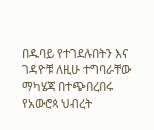በዱባይ የተገደሉበትን እና ገዳዮቹ ለዚሁ ተግባራቸው ማካሄጃ በተጭበረበሩ የአውሮጳ ህብረት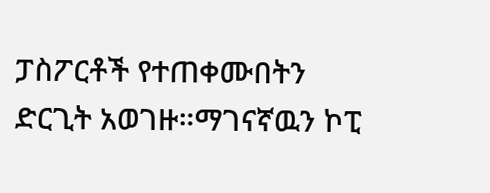ፓስፖርቶች የተጠቀሙበትን ድርጊት አወገዙ።ማገናኛዉን ኮፒ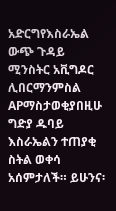አድርግየእስራኤል ውጭ ጉዳይ ሚንስትር አቪግዶር ሊበርማንምስል APማስታወቂያበዚሁ ግድያ ዱባይ እስራኤልን ተጠያቂ ስትል ወቀሳ አሰምታለች። ይሁንና፡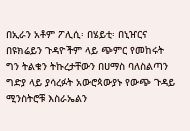በኢራን አቶም ፖሊሲ፡ በሄይቲ፡ በኒዠርና በዩክሬይን ጉዳዮችም ላይ ጭምር የመከሩት ግን ትልቁን ትኩረታቸውን በሀማስ ባለስልጣን ግድያ ላይ ያሳረፉት አውሮጳውያኑ የውጭ ጉዳይ ሚንስትሮቹ እስራኤልን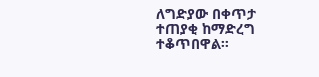ለግድያው በቀጥታ ተጠያቂ ከማድረግ ተቆጥበዋል።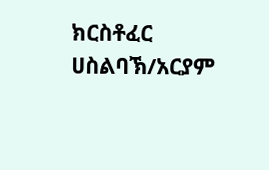ክርስቶፈር ሀስልባኽ/አርያም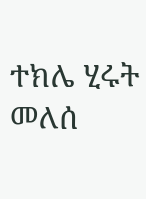ተክሌ ሂሩት መለሰ